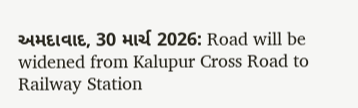અમદાવાદ, 30 માર્ચ 2026: Road will be widened from Kalupur Cross Road to Railway Station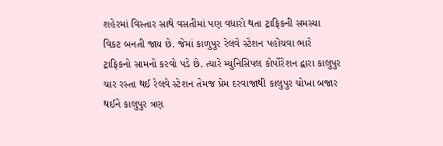શહેરમાં વિસ્તાર સાથે વસતીમાં પણ વધારો થતા ટ્રાફિકની સમસ્યા વિકટ બનતી જાય છે. જેમાં કાળુપુર રેલવે સ્ટેશન પહોંચવા ભારે ટ્રાફિકનો સામનો કરવો પડે છે. ત્યારે મ્યુનિસિપલ કોર્પોરેશન દ્વારા કાલુપુર ચાર રસ્તા થઈ રેલવે સ્ટેશન તેમજ પ્રેમ દરવાજાથી કાલુપુર ચોખા બજાર થઈને કાલુપુર ત્રણ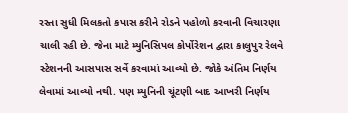રસ્તા સુધી મિલકતો કપાસ કરીને રોડને પહોળો કરવાની વિચારણા ચાલી રહી છે. જેના માટે મ્યુનિસિપલ કોર્પોરેશન દ્વારા કાલુપુર રેલવે સ્ટેશનની આસપાસ સર્વે કરવામાં આવ્યો છે. જોકે અંતિમ નિર્ણય લેવામાં આવ્યો નથી. પણ મ્યુનિની ચૂંટણી બાદ આખરી નિર્ણય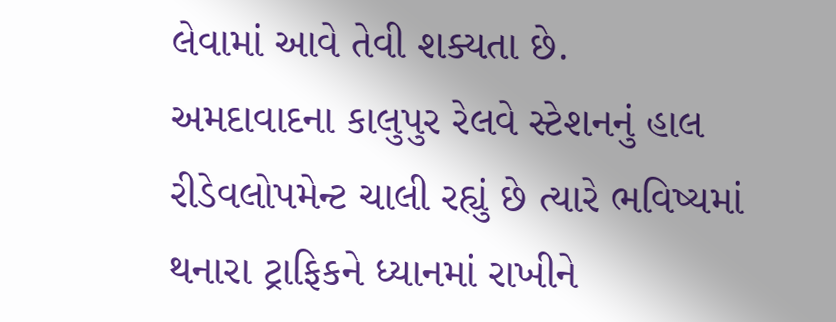લેવામાં આવે તેવી શક્યતા છે.
અમદાવાદના કાલુપુર રેલવે સ્ટેશનનું હાલ રીડેવલોપમેન્ટ ચાલી રહ્યું છે ત્યારે ભવિષ્યમાં થનારા ટ્રાફિકને ધ્યાનમાં રાખીને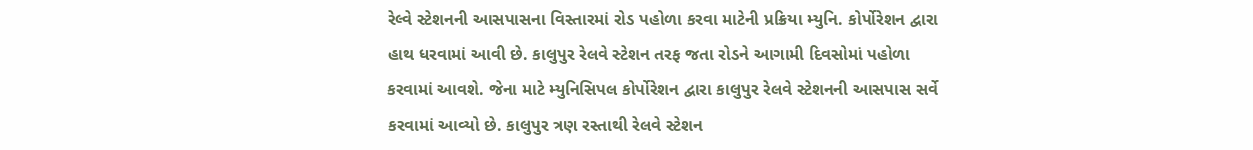રેલ્વે સ્ટેશનની આસપાસના વિસ્તારમાં રોડ પહોળા કરવા માટેની પ્રક્રિયા મ્યુનિ. કોર્પોરેશન દ્વારા હાથ ધરવામાં આવી છે. કાલુપુર રેલવે સ્ટેશન તરફ જતા રોડને આગામી દિવસોમાં પહોળા કરવામાં આવશે. જેના માટે મ્યુનિસિપલ કોર્પોરેશન દ્વારા કાલુપુર રેલવે સ્ટેશનની આસપાસ સર્વે કરવામાં આવ્યો છે. કાલુપુર ત્રણ રસ્તાથી રેલવે સ્ટેશન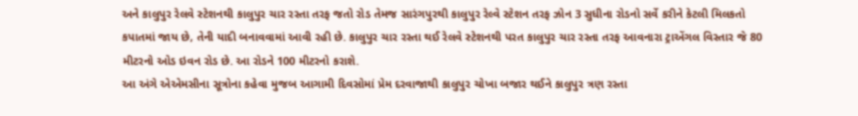અને કાલુપુર રેલવે સ્ટેશનથી કાલુપુર ચાર રસ્તા તરફ જતો રોડ તેમજ સારંગપુરથી કાલુપુર રેલ્વે સ્ટેશન તરફ ઝોન 3 સુધીના રોડનો સર્વે કરીને કેટલી મિલકતો કપાતમાં જાય છે, તેની યાદી બનાવવામાં આવી રહી છે. કાલુપુર ચાર રસ્તા થઈ રેલવે સ્ટેશનથી પરત કાલુપુર ચાર રસ્તા તરફ આવનારા ટ્રાએંગલ વિસ્તાર જે 80 મીટરનો ઓડ ઇવન રોડ છે. આ રોડને 100 મીટરનો કરાશે.
આ અંગે એએમસીના સૂત્રોના કહેવા મુજબ આગામી દિવસોમાં પ્રેમ દરવાજાથી કાલુપુર ચોખા બજાર થઈને કાલુપુર ત્રણ રસ્તા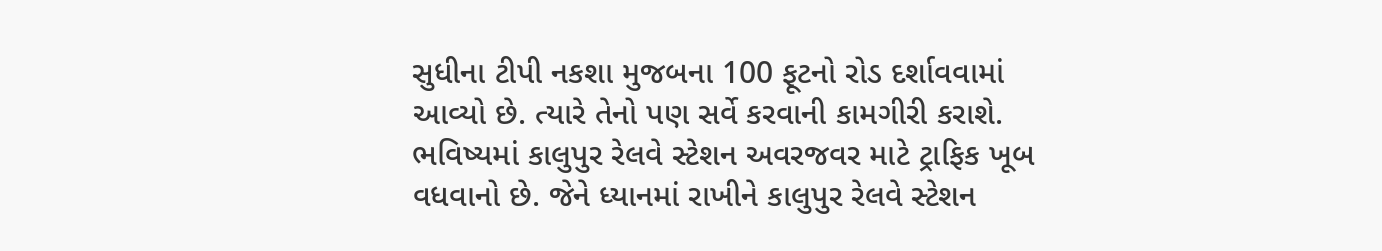સુધીના ટીપી નકશા મુજબના 100 ફૂટનો રોડ દર્શાવવામાં આવ્યો છે. ત્યારે તેનો પણ સર્વે કરવાની કામગીરી કરાશે. ભવિષ્યમાં કાલુપુર રેલવે સ્ટેશન અવરજવર માટે ટ્રાફિક ખૂબ વધવાનો છે. જેને ધ્યાનમાં રાખીને કાલુપુર રેલવે સ્ટેશન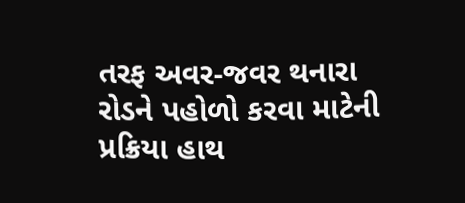તરફ અવર-જવર થનારા રોડને પહોળો કરવા માટેની પ્રક્રિયા હાથ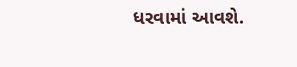ધરવામાં આવશે.